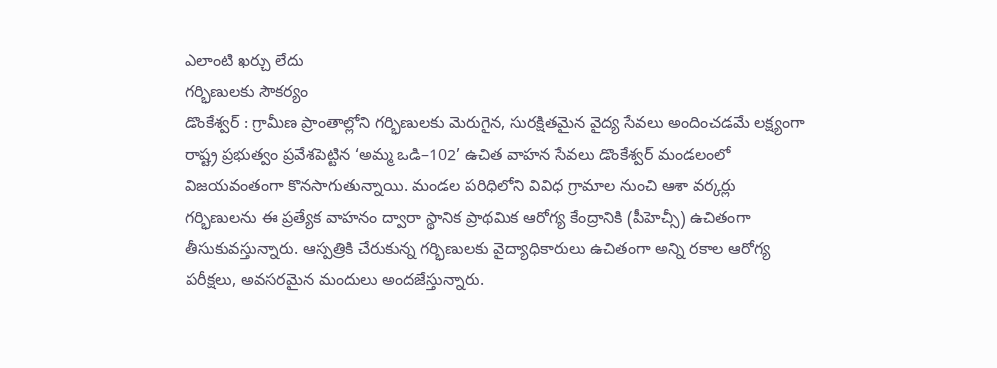ఎలాంటి ఖర్చు లేదు
గర్భిణులకు సౌకర్యం
డొంకేశ్వర్ : గ్రామీణ ప్రాంతాల్లోని గర్భిణులకు మెరుగైన, సురక్షితమైన వైద్య సేవలు అందించడమే లక్ష్యంగా రాష్ట్ర ప్రభుత్వం ప్రవేశపెట్టిన ‘అమ్మ ఒడి–102’ ఉచిత వాహన సేవలు డొంకేశ్వర్ మండలంలో విజయవంతంగా కొనసాగుతున్నాయి. మండల పరిధిలోని వివిధ గ్రామాల నుంచి ఆశా వర్కర్లు గర్భిణులను ఈ ప్రత్యేక వాహనం ద్వారా స్థానిక ప్రాథమిక ఆరోగ్య కేంద్రానికి (పీహెచ్సీ) ఉచితంగా తీసుకువస్తున్నారు. ఆస్పత్రికి చేరుకున్న గర్భిణులకు వైద్యాధికారులు ఉచితంగా అన్ని రకాల ఆరోగ్య పరీక్షలు, అవసరమైన మందులు అందజేస్తున్నారు.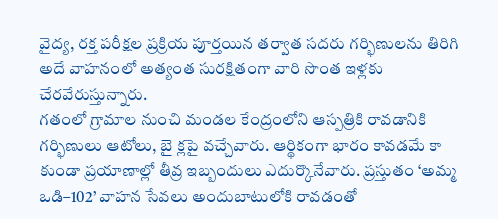వైద్య, రక్త పరీక్షల ప్రక్రియ పూర్తయిన తర్వాత సదరు గర్భిణులను తిరిగి అదే వాహనంలో అత్యంత సురక్షితంగా వారి సొంత ఇళ్లకు చేరవేరుస్తున్నారు.
గతంలో గ్రామాల నుంచి మండల కేంద్రంలోని ఆస్పత్రికి రావడానికి గర్భిణులు ఆటోలు, బై క్లపై వచ్చేవారు. ఆర్థికంగా భారం కావడమే కా కుండా ప్రయాణాల్లో తీవ్ర ఇబ్బందులు ఎదుర్కొనేవారు. ప్రస్తుతం ‘అమ్మ ఒడి–102’ వాహన సేవలు అందుబాటులోకి రావడంతో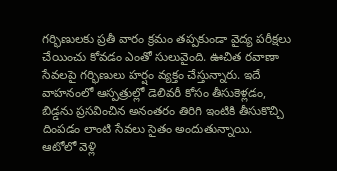గర్భిణులకు ప్రతీ వారం క్రమం తప్పకుండా వైద్య పరీక్షలు చేయించు కోవడం ఎంతో సులువైంది. ఊచిత రవాణా సేవలపై గర్భిణులు హర్షం వ్యక్తం చేస్తున్నారు. ఇదే వాహనంలో ఆస్పత్రుల్లో డెలివరీ కోసం తీసుకెళ్లడం, బిడ్డను ప్రసవించిన అనంతరం తిరిగి ఇంటికి తీసుకొచ్చి దింపడం లాంటి సేవలు సైతం అందుతున్నాయి.
ఆటోలో వెళ్లి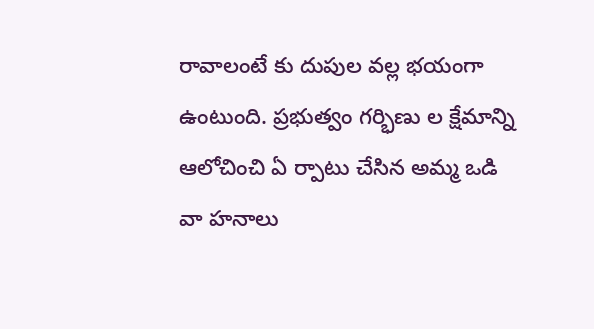రావాలంటే కు దుపుల వల్ల భయంగా ఉంటుంది. ప్రభుత్వం గర్భిణు ల క్షేమాన్ని ఆలోచించి ఏ ర్పాటు చేసిన అమ్మ ఒడి వా హనాలు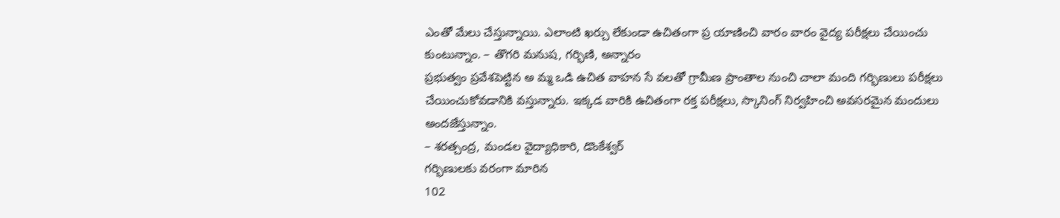ఎంతో మేలు చేస్తున్నాయి. ఎలాంటి ఖర్చు లేకుండా ఉచితంగా ప్ర యాణించి వారం వారం వైద్య పరీక్షలు చేయించు కుంటున్నాం. – తొగరి మనుష, గర్భిణి, అన్నారం
ప్రభుత్వం ప్రవేశపెట్టిన అ మ్మ ఒడి ఉచిత వాహన సే వలతో గ్రామీణ ప్రాంతాల నుంచి చాలా మంది గర్భిణులు పరీక్షలు చేయించుకోవడానికి వస్తున్నారు. ఇక్కడ వారికి ఉచితంగా రక్త పరీక్షలు, స్కానింగ్ నిర్వహించి అవసరమైన మందులు అందజేస్తున్నాం.
– శరత్చంద్ర, మండల వైద్యాధికారి, డొంకేశ్వర్
గర్భిణులకు వరంగా మారిన
102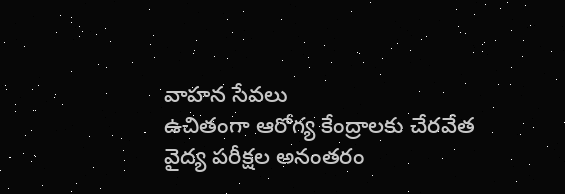వాహన సేవలు
ఉచితంగా ఆరోగ్య కేంద్రాలకు చేరవేత
వైద్య పరీక్షల అనంతరం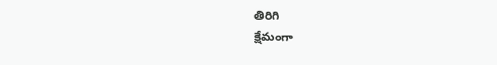తిరిగి
క్షేమంగా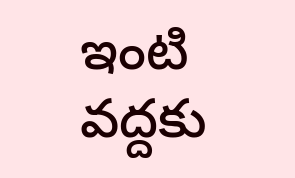ఇంటి వద్దకు